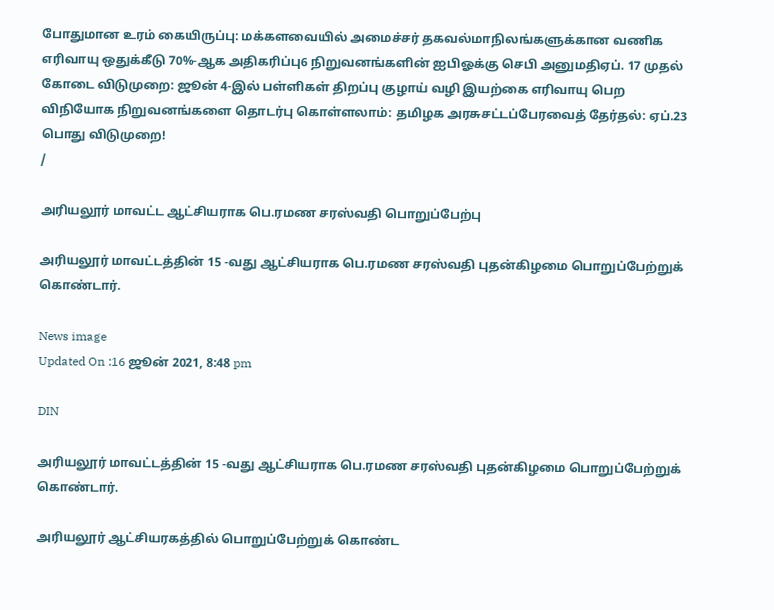போதுமான உரம் கையிருப்பு: மக்களவையில் அமைச்சர் தகவல்மாநிலங்களுக்கான வணிக எரிவாயு ஒதுக்கீடு 70%-ஆக அதிகரிப்பு6 நிறுவனங்களின் ஐபிஓக்கு செபி அனுமதிஏப். 17 முதல் கோடை விடுமுறை: ஜூன் 4-இல் பள்ளிகள் திறப்பு குழாய் வழி இயற்கை எரிவாயு பெற விநியோக நிறுவனங்களை தொடர்பு கொள்ளலாம்: தமிழக அரசுசட்டப்பேரவைத் தேர்தல்: ஏப்.23 பொது விடுமுறை!
/

அரியலூர் மாவட்ட ஆட்சியராக பெ.ரமண சரஸ்வதி பொறுப்பேற்பு

அரியலூர் மாவட்டத்தின் 15 -வது ஆட்சியராக பெ.ரமண சரஸ்வதி புதன்கிழமை பொறுப்பேற்றுக் கொண்டார்.

News image
Updated On :16 ஜூன் 2021, 8:48 pm

DIN

அரியலூர் மாவட்டத்தின் 15 -வது ஆட்சியராக பெ.ரமண சரஸ்வதி புதன்கிழமை பொறுப்பேற்றுக் கொண்டார்.

அரியலூர் ஆட்சியரகத்தில் பொறுப்பேற்றுக் கொண்ட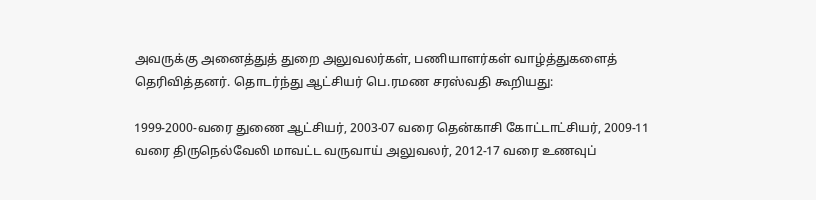அவருக்கு அனைத்துத் துறை அலுவலர்கள், பணியாளர்கள் வாழ்த்துகளைத் தெரிவித்தனர். தொடர்ந்து ஆட்சியர் பெ.ரமண சரஸ்வதி கூறியது:

1999-2000-வரை துணை ஆட்சியர், 2003-07 வரை தென்காசி கோட்டாட்சியர், 2009-11 வரை திருநெல்வேலி மாவட்ட வருவாய் அலுவலர், 2012-17 வரை உணவுப்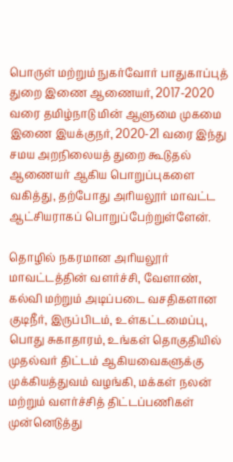பொருள் மற்றும் நுகர்வோர் பாதுகாப்புத் துறை இணை ஆணையர், 2017-2020 வரை தமிழ்நாடு மின் ஆளுமை முகமை இணை இயக்குநர், 2020-21 வரை இந்து சமய அறநிலையத் துறை கூடுதல் ஆணையர் ஆகிய பொறுப்புகளை வகித்து, தற்போது அரியலூர் மாவட்ட ஆட்சியராகப் பொறுப்பேற்றுள்ளேன்.

தொழில் நகரமான அரியலூர் மாவட்டத்தின் வளர்ச்சி, வேளாண், கல்வி மற்றும் அடிப்படை வசதிகளான குடிநீர், இருப்பிடம், உள்கட்டமைப்பு, பொது சுகாதாரம், உங்கள் தொகுதியில் முதல்வர் திட்டம் ஆகியவைகளுக்கு முக்கியத்துவம் வழங்கி, மக்கள் நலன் மற்றும் வளர்ச்சித் திட்டப்பணிகள் முன்னெடுத்து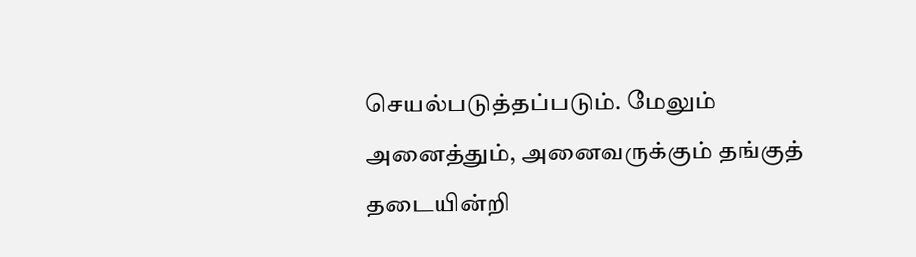செயல்படுத்தப்படும். மேலும் அனைத்தும், அனைவருக்கும் தங்குத் தடையின்றி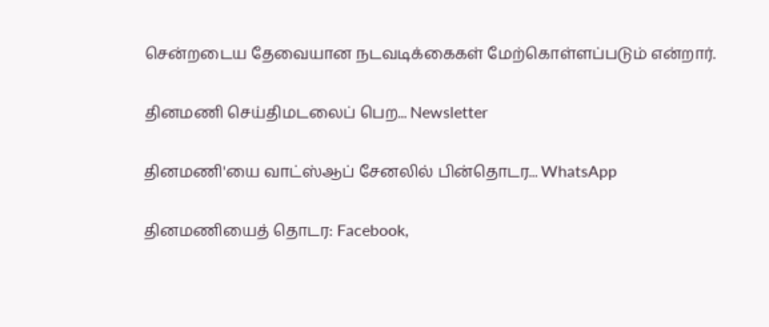சென்றடைய தேவையான நடவடிக்கைகள் மேற்கொள்ளப்படும் என்றார்.

தினமணி செய்திமடலைப் பெற... Newsletter

தினமணி'யை வாட்ஸ்ஆப் சேனலில் பின்தொடர... WhatsApp

தினமணியைத் தொடர: Facebook,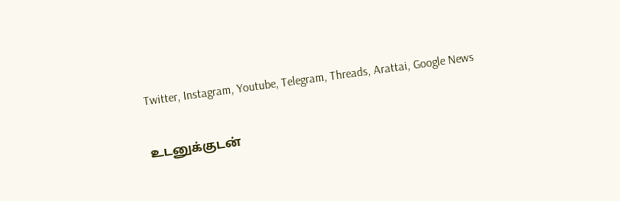Twitter, Instagram, Youtube, Telegram, Threads, Arattai, Google News

உடனுக்குடன்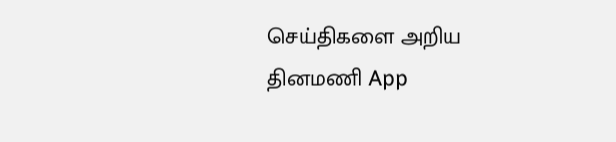செய்திகளை அறிய தினமணி App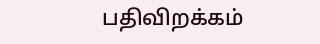பதிவிறக்கம்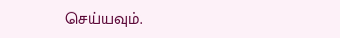செய்யவும்.